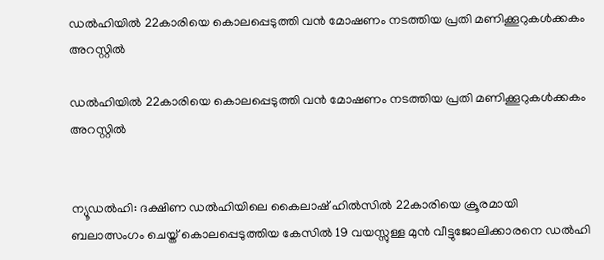ഡല്‍ഹിയില്‍ 22കാരിയെ കൊലപ്പെടുത്തി വന്‍ മോഷണം നടത്തിയ പ്രതി മണിക്കൂറുകള്‍ക്കകം അറസ്റ്റില്‍

ഡല്‍ഹിയില്‍ 22കാരിയെ കൊലപ്പെടുത്തി വന്‍ മോഷണം നടത്തിയ പ്രതി മണിക്കൂറുകള്‍ക്കകം അറസ്റ്റില്‍


ന്യൂഡല്‍ഹി: ദക്ഷിണ ഡല്‍ഹിയിലെ കൈലാഷ് ഹില്‍സില്‍ 22കാരിയെ ക്രൂരമായി ബലാത്സംഗം ചെയ്ത് കൊലപ്പെടുത്തിയ കേസില്‍ 19 വയസ്സുള്ള മുന്‍ വീട്ടുജോലിക്കാരനെ ഡല്‍ഹി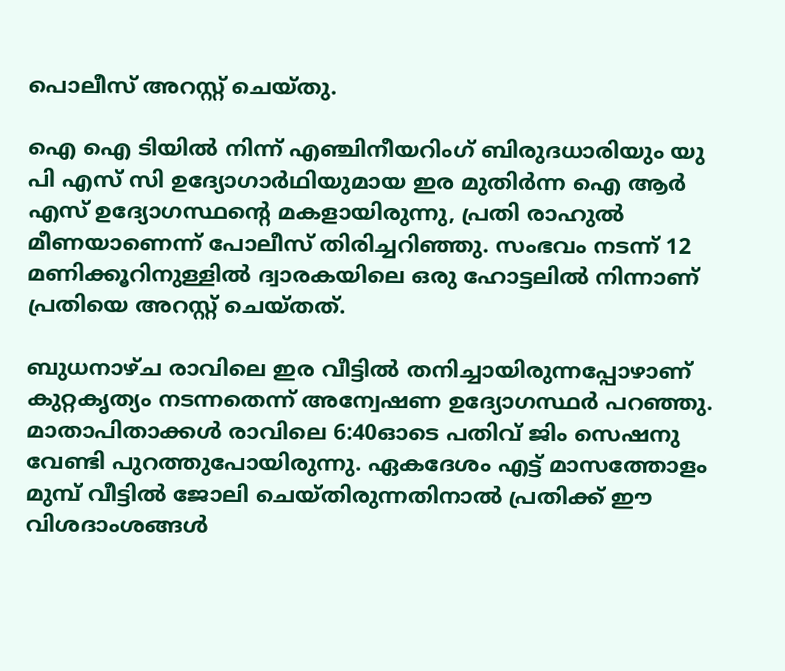പൊലീസ് അറസ്റ്റ് ചെയ്തു.

ഐ ഐ ടിയില്‍ നിന്ന് എഞ്ചിനീയറിംഗ് ബിരുദധാരിയും യു പി എസ് സി ഉദ്യോഗാര്‍ഥിയുമായ ഇര മുതിര്‍ന്ന ഐ ആര്‍ എസ് ഉദ്യോഗസ്ഥന്റെ മകളായിരുന്നു, പ്രതി രാഹുല്‍ മീണയാണെന്ന് പോലീസ് തിരിച്ചറിഞ്ഞു. സംഭവം നടന്ന് 12 മണിക്കൂറിനുള്ളില്‍ ദ്വാരകയിലെ ഒരു ഹോട്ടലില്‍ നിന്നാണ് പ്രതിയെ അറസ്റ്റ് ചെയ്തത്.

ബുധനാഴ്ച രാവിലെ ഇര വീട്ടില്‍ തനിച്ചായിരുന്നപ്പോഴാണ് കുറ്റകൃത്യം നടന്നതെന്ന് അന്വേഷണ ഉദ്യോഗസ്ഥര്‍ പറഞ്ഞു. മാതാപിതാക്കള്‍ രാവിലെ 6:40ഓടെ പതിവ് ജിം സെഷനു വേണ്ടി പുറത്തുപോയിരുന്നു. ഏകദേശം എട്ട് മാസത്തോളം മുമ്പ് വീട്ടില്‍ ജോലി ചെയ്തിരുന്നതിനാല്‍ പ്രതിക്ക് ഈ വിശദാംശങ്ങള്‍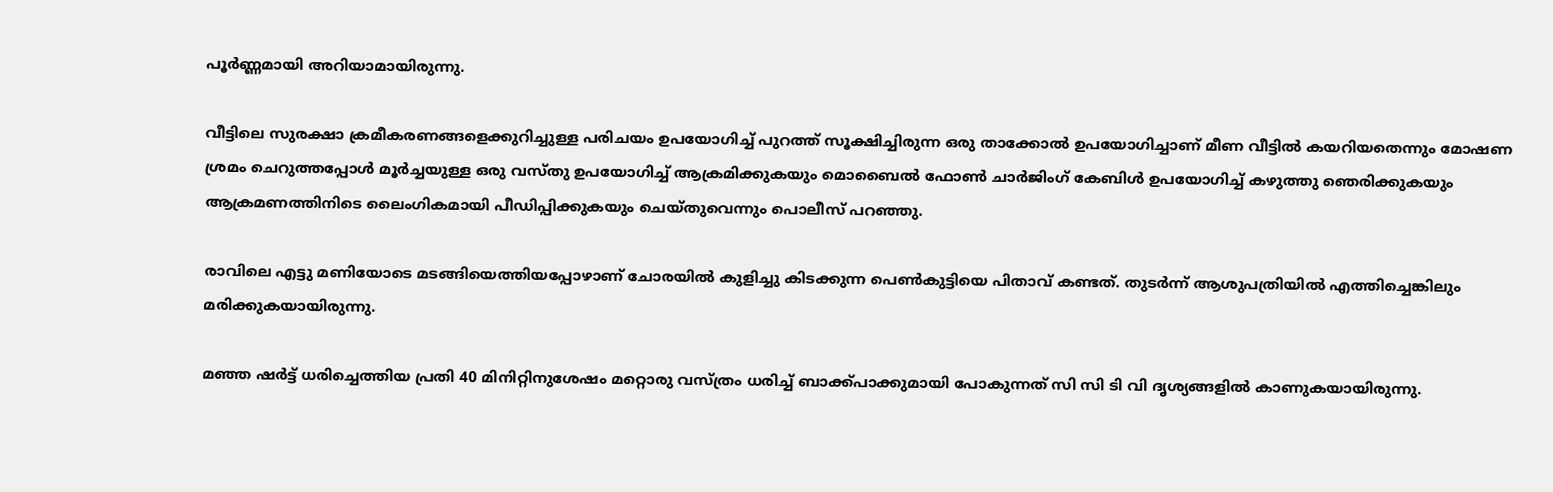പൂര്‍ണ്ണമായി അറിയാമായിരുന്നു.

വീട്ടിലെ സുരക്ഷാ ക്രമീകരണങ്ങളെക്കുറിച്ചുള്ള പരിചയം ഉപയോഗിച്ച് പുറത്ത് സൂക്ഷിച്ചിരുന്ന ഒരു താക്കോല്‍ ഉപയോഗിച്ചാണ് മീണ വീട്ടില്‍ കയറിയതെന്നും മോഷണ ശ്രമം ചെറുത്തപ്പോള്‍ മൂര്‍ച്ചയുള്ള ഒരു വസ്തു ഉപയോഗിച്ച് ആക്രമിക്കുകയും മൊബൈല്‍ ഫോണ്‍ ചാര്‍ജിംഗ് കേബിള്‍ ഉപയോഗിച്ച് കഴുത്തു ഞെരിക്കുകയും ആക്രമണത്തിനിടെ ലൈംഗികമായി പീഡിപ്പിക്കുകയും ചെയ്തുവെന്നും പൊലീസ് പറഞ്ഞു.

രാവിലെ എട്ടു മണിയോടെ മടങ്ങിയെത്തിയപ്പോഴാണ് ചോരയില്‍ കുളിച്ചു കിടക്കുന്ന പെണ്‍കുട്ടിയെ പിതാവ് കണ്ടത്. തുടര്‍ന്ന് ആശുപത്രിയില്‍ എത്തിച്ചെങ്കിലും മരിക്കുകയായിരുന്നു.

മഞ്ഞ ഷര്‍ട്ട് ധരിച്ചെത്തിയ പ്രതി 40 മിനിറ്റിനുശേഷം മറ്റൊരു വസ്ത്രം ധരിച്ച് ബാക്ക്പാക്കുമായി പോകുന്നത് സി സി ടി വി ദൃശ്യങ്ങളില്‍ കാണുകയായിരുന്നു.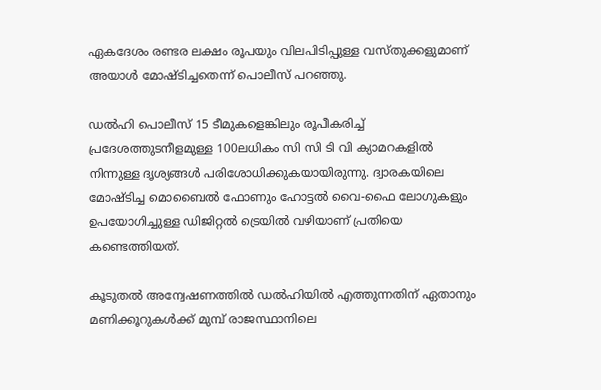ഏകദേശം രണ്ടര ലക്ഷം രൂപയും വിലപിടിപ്പുള്ള വസ്തുക്കളുമാണ് അയാള്‍ മോഷ്ടിച്ചതെന്ന് പൊലീസ് പറഞ്ഞു.

ഡല്‍ഹി പൊലീസ് 15 ടീമുകളെങ്കിലും രൂപീകരിച്ച് പ്രദേശത്തുടനീളമുള്ള 100ലധികം സി സി ടി വി ക്യാമറകളില്‍ നിന്നുള്ള ദൃശ്യങ്ങള്‍ പരിശോധിക്കുകയായിരുന്നു. ദ്വാരകയിലെ മോഷ്ടിച്ച മൊബൈല്‍ ഫോണും ഹോട്ടല്‍ വൈ-ഫൈ ലോഗുകളും ഉപയോഗിച്ചുള്ള ഡിജിറ്റല്‍ ട്രെയില്‍ വഴിയാണ് പ്രതിയെ കണ്ടെത്തിയത്.

കൂടുതല്‍ അന്വേഷണത്തില്‍ ഡല്‍ഹിയില്‍ എത്തുന്നതിന് ഏതാനും മണിക്കൂറുകള്‍ക്ക് മുമ്പ് രാജസ്ഥാനിലെ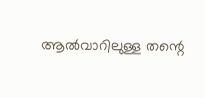ആല്‍വാറിലുള്ള തന്റെ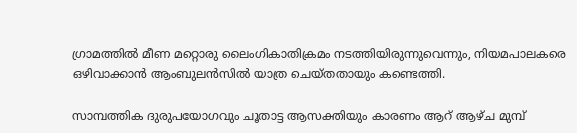ഗ്രാമത്തില്‍ മീണ മറ്റൊരു ലൈംഗികാതിക്രമം നടത്തിയിരുന്നുവെന്നും, നിയമപാലകരെ ഒഴിവാക്കാന്‍ ആംബുലന്‍സില്‍ യാത്ര ചെയ്തതായും കണ്ടെത്തി.

സാമ്പത്തിക ദുരുപയോഗവും ചൂതാട്ട ആസക്തിയും കാരണം ആറ് ആഴ്ച മുമ്പ്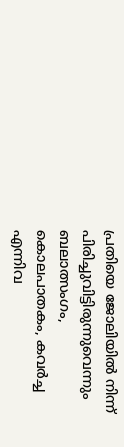പ്രതിയെ ജോലിയില്‍ നിന്ന് പിരിച്ചുവിട്ടിരുന്നുവെന്നും ബലാത്സംഗം, കൊലപാതകം, കവര്‍ച്ച എന്നിവ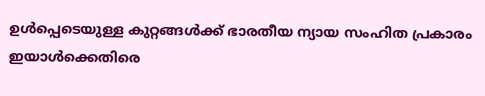ഉള്‍പ്പെടെയുള്ള കുറ്റങ്ങള്‍ക്ക് ഭാരതീയ ന്യായ സംഹിത പ്രകാരം ഇയാള്‍ക്കെതിരെ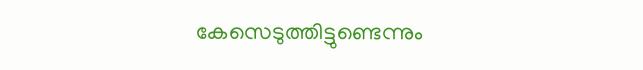കേസെടുത്തിട്ടുണ്ടെന്നും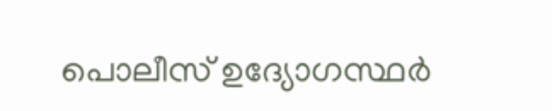പൊലീസ് ഉദ്യോഗസ്ഥര്‍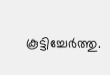കൂട്ടിച്ചേര്‍ത്തു.